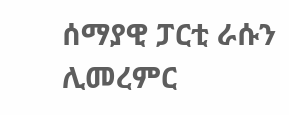ሰማያዊ ፓርቲ ራሱን ሊመረምር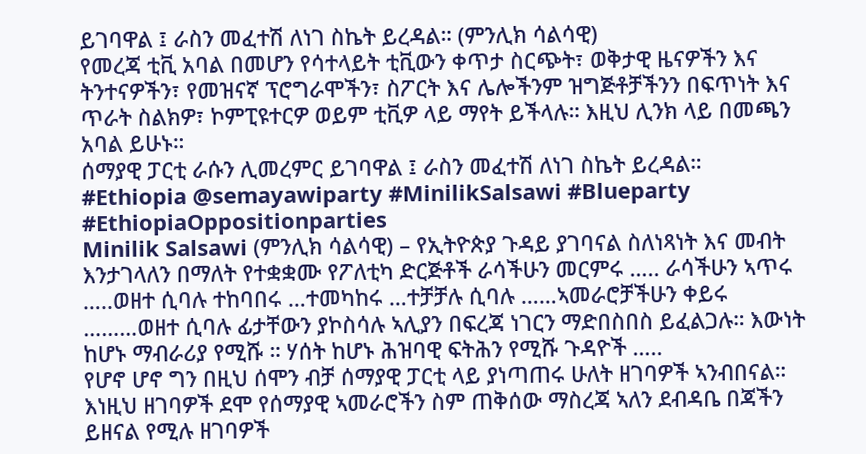ይገባዋል ፤ ራስን መፈተሽ ለነገ ስኬት ይረዳል። (ምንሊክ ሳልሳዊ)
የመረጃ ቲቪ አባል በመሆን የሳተላይት ቲቪውን ቀጥታ ስርጭት፣ ወቅታዊ ዜናዎችን እና ትንተናዎችን፣ የመዝናኛ ፕሮግራሞችን፣ ስፖርት እና ሌሎችንም ዝግጅቶቻችንን በፍጥነት እና ጥራት ስልክዎ፣ ኮምፒዩተርዎ ወይም ቲቪዎ ላይ ማየት ይችላሉ። እዚህ ሊንክ ላይ በመጫን አባል ይሁኑ።
ሰማያዊ ፓርቲ ራሱን ሊመረምር ይገባዋል ፤ ራስን መፈተሽ ለነገ ስኬት ይረዳል።
#Ethiopia @semayawiparty #MinilikSalsawi #Blueparty #EthiopiaOppositionparties
Minilik Salsawi (ምንሊክ ሳልሳዊ) – የኢትዮጵያ ጉዳይ ያገባናል ስለነጻነት እና መብት እንታገላለን በማለት የተቋቋሙ የፖለቲካ ድርጅቶች ራሳችሁን መርምሩ ….. ራሳችሁን ኣጥሩ …..ወዘተ ሲባሉ ተከባበሩ …ተመካከሩ …ተቻቻሉ ሲባሉ ……ኣመራሮቻችሁን ቀይሩ ………ወዘተ ሲባሉ ፊታቸውን ያኮስሳሉ ኣሊያን በፍረጃ ነገርን ማድበስበስ ይፈልጋሉ። እውነት ከሆኑ ማብራሪያ የሚሹ ። ሃሰት ከሆኑ ሕዝባዊ ፍትሕን የሚሹ ጉዳዮች …..
የሆኖ ሆኖ ግን በዚህ ሰሞን ብቻ ሰማያዊ ፓርቲ ላይ ያነጣጠሩ ሁለት ዘገባዎች ኣንብበናል። እነዚህ ዘገባዎች ደሞ የሰማያዊ ኣመራሮችን ስም ጠቅሰው ማስረጃ ኣለን ደብዳቤ በጃችን ይዘናል የሚሉ ዘገባዎች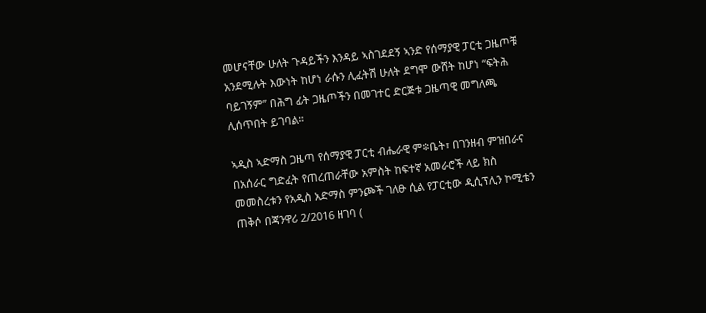መሆናቸው ሁለት ጉዳይችን እንዳይ ኣስገደደኝ ኣንድ የሰማያዊ ፓርቲ ጋዜጦቹ አንደሚሉት እውነት ከሆነ ራሱን ሊፈትሽ ሁለት ደግሞ ውሸት ከሆነ “ፍትሕ ባይገኝም” በሕግ ፊት ጋዜጦችን በመገተር ድርጅቱ ጋዜጣዊ መግለጫ ሊሰጥበት ይገባል።

ኣዲስ ኣድማስ ጋዜጣ የሰማያዊ ፓርቲ ብሔራዊ ም፨ቤት፣ በገንዘብ ምዝበራና በአሰራር ግድፈት የጠረጠራቸው አምስት ከፍተኛ አመራሮች ላይ ክስ መመስረቱን የአዲስ አድማስ ምንጮች ገለፁ ሲል የፓርቲው ዲሲፕሊን ኮሚቴን ጠቅሶ በጃንዋሪ 2/2016 ዘገባ (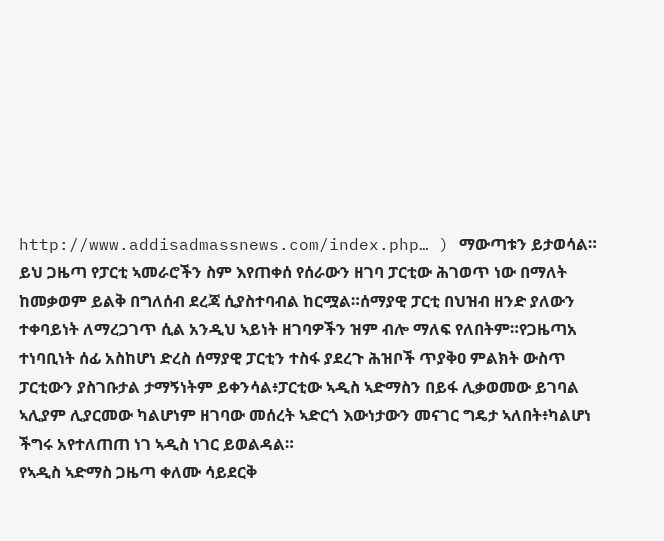http://www.addisadmassnews.com/index.php… ) ማውጣቱን ይታወሳል። ይህ ጋዜጣ የፓርቲ ኣመራሮችን ስም እየጠቀሰ የሰራውን ዘገባ ፓርቲው ሕገወጥ ነው በማለት ከመቃወም ይልቅ በግለሰብ ደረጃ ሲያስተባብል ከርሟል።ሰማያዊ ፓርቲ በህዝብ ዘንድ ያለውን ተቀባይነት ለማረጋገጥ ሲል አንዲህ ኣይነት ዘገባዎችን ዝም ብሎ ማለፍ የለበትም።የጋዜጣአ ተነባቢነት ሰፊ አስከሆነ ድረስ ሰማያዊ ፓርቲን ተስፋ ያደረጉ ሕዝቦች ጥያቅዐ ምልክት ውስጥ ፓርቲውን ያስገቡታል ታማኝነትም ይቀንሳል፥ፓርቲው ኣዲስ ኣድማስን በይፋ ሊቃወመው ይገባል ኣሊያም ሊያርመው ካልሆነም ዘገባው መሰረት ኣድርጎ እውነታውን መናገር ግዴታ ኣለበት፥ካልሆነ ችግሩ አየተለጠጠ ነገ ኣዲስ ነገር ይወልዳል።
የኣዲስ ኣድማስ ጋዜጣ ቀለሙ ሳይደርቅ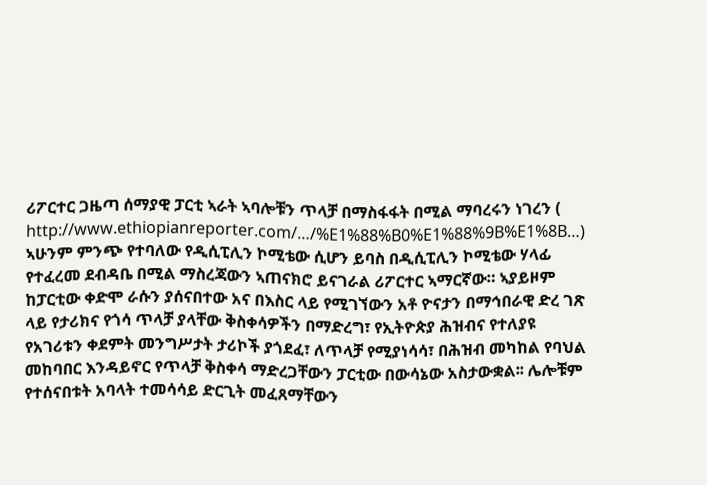ሪፖርተር ጋዜጣ ሰማያዊ ፓርቲ ኣራት ኣባሎቹን ጥላቻ በማስፋፋት በሚል ማባረሩን ነገረን ( http://www.ethiopianreporter.com/…/%E1%88%B0%E1%88%9B%E1%8B…) ኣሁንም ምንጭ የተባለው የዲሲፒሊን ኮሚቴው ሲሆን ይባስ በዲሲፒሊን ኮሚቴው ሃላፊ የተፈረመ ደብዳቤ በሚል ማስረጃውን ኣጠናክሮ ይናገራል ሪፖርተር ኣማርኛው። ኣያይዞም ከፓርቲው ቀድሞ ራሱን ያሰናበተው አና በእስር ላይ የሚገኘውን አቶ ዮናታን በማኅበራዊ ድረ ገጽ ላይ የታሪክና የጎሳ ጥላቻ ያላቸው ቅስቀሳዎችን በማድረግ፣ የኢትዮጵያ ሕዝብና የተለያዩ የአገሪቱን ቀደምት መንግሥታት ታሪኮች ያጎደፈ፣ ለጥላቻ የሚያነሳሳ፣ በሕዝብ መካከል የባህል መከባበር እንዳይኖር የጥላቻ ቅስቀሳ ማድረጋቸውን ፓርቲው በውሳኔው አስታውቋል፡፡ ሌሎቹም የተሰናበቱት አባላት ተመሳሳይ ድርጊት መፈጸማቸውን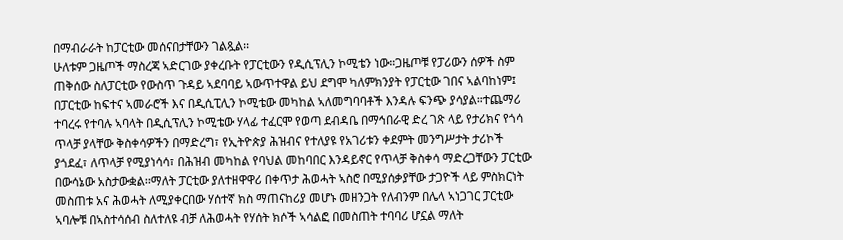በማብራራት ከፓርቲው መሰናበታቸውን ገልጿል፡፡
ሁለቱም ጋዜጦች ማስረጃ ኣድርገው ያቀረቡት የፓርቲውን የዲሲፕሊን ኮሚቴን ነው።ጋዜጦቹ የፓሪውን ሰዎች ስም ጠቅሰው ስለፓርቲው የውስጥ ጉዳይ ኣደባባይ ኣውጥተዋል ይህ ደግሞ ካለምክንያት የፓርቲው ገበና ኣልባከነም፤ በፓርቲው ከፍተና ኣመራሮች እና በዲሲፒሊን ኮሚቴው መካከል ኣለመግባባቶች እንዳሉ ፍንጭ ያሳያል።ተጨማሪ ተባረሩ የተባሉ ኣባላት በዲሲፕሊን ኮሚቴው ሃላፊ ተፈርሞ የወጣ ደብዳቤ በማኅበራዊ ድረ ገጽ ላይ የታሪክና የጎሳ ጥላቻ ያላቸው ቅስቀሳዎችን በማድረግ፣ የኢትዮጵያ ሕዝብና የተለያዩ የአገሪቱን ቀደምት መንግሥታት ታሪኮች ያጎደፈ፣ ለጥላቻ የሚያነሳሳ፣ በሕዝብ መካከል የባህል መከባበር እንዳይኖር የጥላቻ ቅስቀሳ ማድረጋቸውን ፓርቲው በውሳኔው አስታውቋል፡፡ማለት ፓርቲው ያለተዘዋዋሪ በቀጥታ ሕወሓት ኣስሮ በሚያሰቃያቸው ታጋዮች ላይ ምስክርነት መስጠቱ አና ሕወሓት ለሚያቀርበው ሃሰተኛ ክስ ማጠናከሪያ መሆኑ መዘንጋት የለብንም በሌላ ኣነጋገር ፓርቲው ኣባሎቹ በኣስተሳሰብ ስለተለዩ ብቻ ለሕወሓት የሃሰት ክሶች ኣሳልፎ በመስጠት ተባባሪ ሆኗል ማለት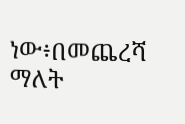ነው፥በመጨረሻ ማለት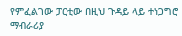የምፈልገው ፓርቲው በዚህ ጉዳይ ላይ ተነጋግሮ ማብራሪያ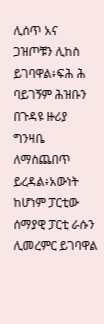ሊሰጥ አና ጋዝጦቹን ሊከስ ይገባዋል፥ፍሕ ሕ ባይገኝም ሕዝቡን በጉዳዩ ዙሪያ ግንዛቤ ለማስጨበጥ ይረዳል፥አውነት ከሆነም ፓርቲው ሰማያዊ ፓርቲ ራሱን ሊመረምር ይገባዋል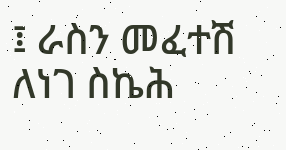፤ ራስን መፈተሽ ለነገ ስኬሕ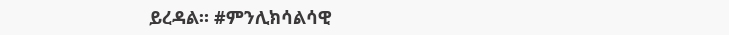ይረዳል። #ምንሊክሳልሳዊ